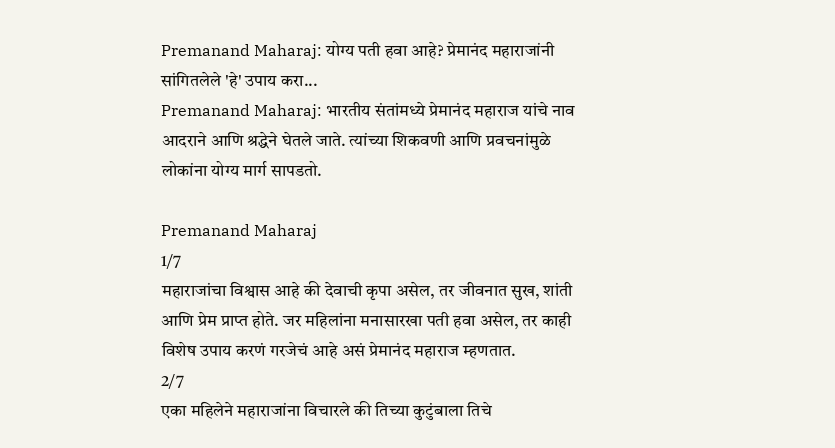Premanand Maharaj: योग्य पती हवा आहे? प्रेमानंद महाराजांनी सांगितलेले 'हे' उपाय करा...
Premanand Maharaj: भारतीय संतांमध्ये प्रेमानंद महाराज यांचे नाव आदराने आणि श्रद्धेने घेतले जाते. त्यांच्या शिकवणी आणि प्रवचनांमुळे लोकांना योग्य मार्ग सापडतो.

Premanand Maharaj
1/7
महाराजांचा विश्वास आहे की देवाची कृपा असेल, तर जीवनात सुख, शांती आणि प्रेम प्राप्त होते. जर महिलांना मनासारखा पती हवा असेल, तर काही विशेष उपाय करणं गरजेचं आहे असं प्रेमानंद महाराज म्हणतात.
2/7
एका महिलेने महाराजांना विचारले की तिच्या कुटुंबाला तिचे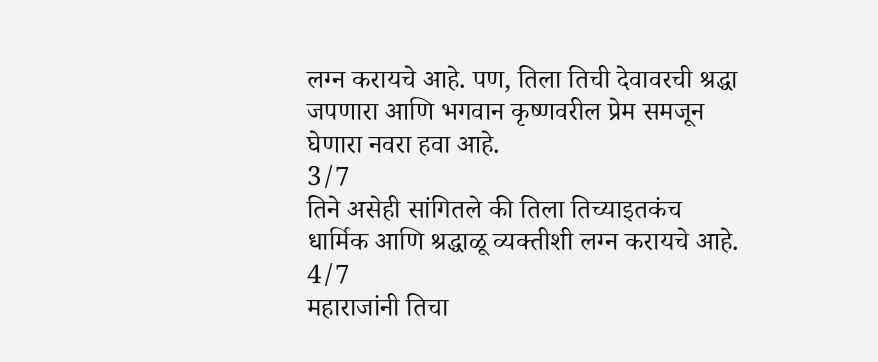लग्न करायचे आहे. पण, तिला तिची देवावरची श्रद्धा जपणारा आणि भगवान कृष्णवरील प्रेम समजून घेणारा नवरा हवा आहे.
3/7
तिने असेही सांगितले की तिला तिच्याइतकंच धार्मिक आणि श्रद्धाळू व्यक्तीशी लग्न करायचे आहे.
4/7
महाराजांनी तिचा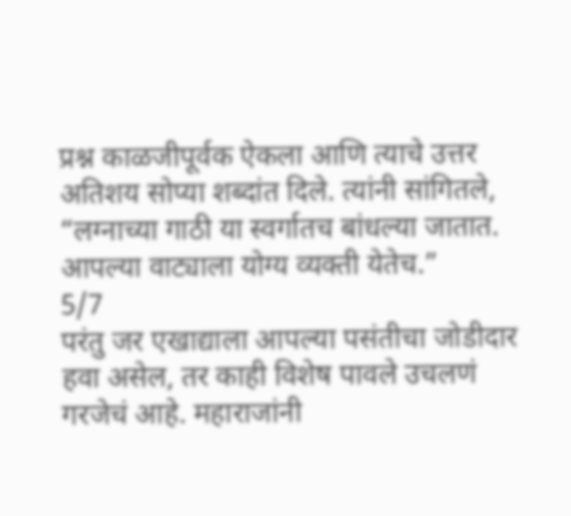प्रश्न काळजीपूर्वक ऐकला आणि त्याचे उत्तर अतिशय सोप्या शब्दांत दिले. त्यांनी सांगितले, “लग्नाच्या गाठी या स्वर्गातच बांधल्या जातात. आपल्या वाट्याला योग्य व्यक्ती येतेच.”
5/7
परंतु जर एखाद्याला आपल्या पसंतीचा जोडीदार हवा असेल, तर काही विशेष पावले उचलणं गरजेचं आहे. महाराजांनी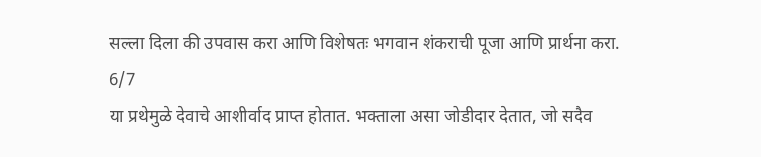सल्ला दिला की उपवास करा आणि विशेषतः भगवान शंकराची पूजा आणि प्रार्थना करा.
6/7
या प्रथेमुळे देवाचे आशीर्वाद प्राप्त होतात. भक्ताला असा जोडीदार देतात, जो सदैव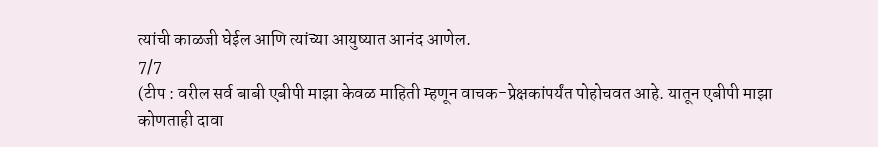त्यांची काळजी घेईल आणि त्यांच्या आयुष्यात आनंद आणेल.
7/7
(टीप : वरील सर्व बाबी एबीपी माझा केवळ माहिती म्हणून वाचक-प्रेक्षकांपर्यंत पोहोचवत आहे. यातून एबीपी माझा कोणताही दावा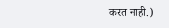करत नाही.)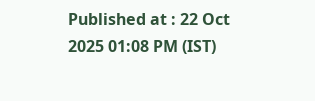Published at : 22 Oct 2025 01:08 PM (IST)